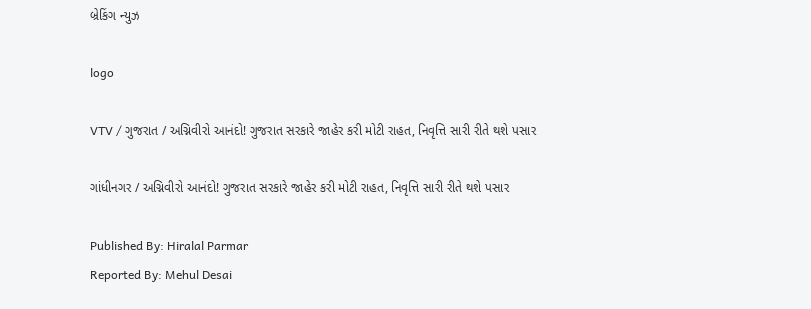બ્રેકિંગ ન્યુઝ

logo

VTV / ગુજરાત / અગ્નિવીરો આનંદો! ગુજરાત સરકારે જાહેર કરી મોટી રાહત, નિવૃત્તિ સારી રીતે થશે પસાર

ગાંધીનગર / અગ્નિવીરો આનંદો! ગુજરાત સરકારે જાહેર કરી મોટી રાહત, નિવૃત્તિ સારી રીતે થશે પસાર

Published By: Hiralal Parmar
Reported By: Mehul Desai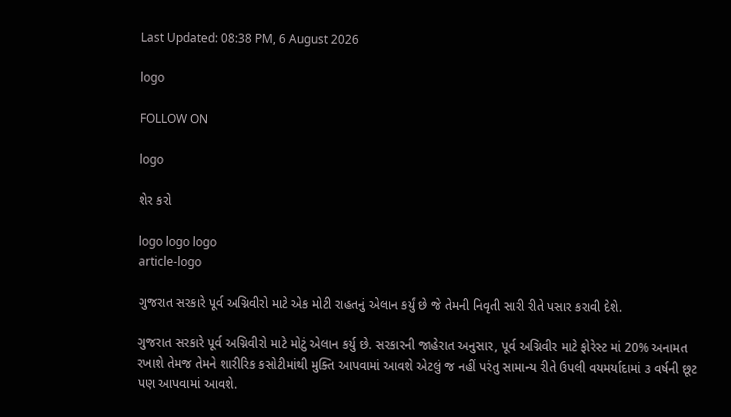Last Updated: 08:38 PM, 6 August 2026

logo

FOLLOW ON

logo

શેર કરો

logo logo logo
article-logo

ગુજરાત સરકારે પૂર્વ અગ્નિવીરો માટે એક મોટી રાહતનું એલાન કર્યું છે જે તેમની નિવૃતી સારી રીતે પસાર કરાવી દેશે.

ગુજરાત સરકારે પૂર્વ અગ્નિવીરો માટે મોટું એલાન કર્યુ છે. સરકારની જાહેરાત અનુસાર, પૂર્વ અગ્નિવીર માટે ફોરેસ્ટ માં 20% અનામત રખાશે તેમજ તેમને શારીરિક કસોટીમાંથી મુક્તિ આપવામાં આવશે એટલું જ નહીં પરંતુ સામાન્ય રીતે ઉપલી વયમર્યાદામાં ૩ વર્ષની છૂટ પણ આપવામાં આવશે.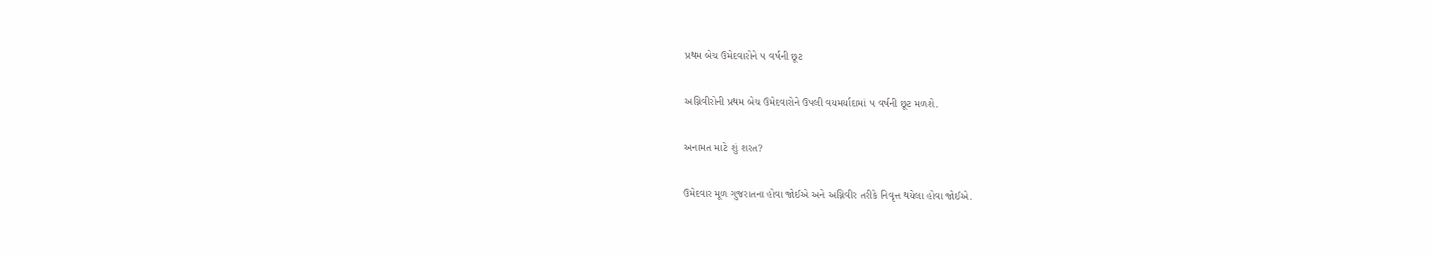પ્રથમ બેચ ઉમેદવારોને ૫ વર્ષની છૂટ

અગ્નિવીરોની પ્રથમ બેચ ઉમેદવારોને ઉપલી વયમર્યાદામાં ૫ વર્ષની છૂટ મળશે.

અનામત માટે શું શરત?

ઉમેદવાર મૂળ ગુજરાતના હોવા જોઈએ અને અગ્નિવીર તરીકે નિવૃત્ત થયેલા હોવા જોઈએ.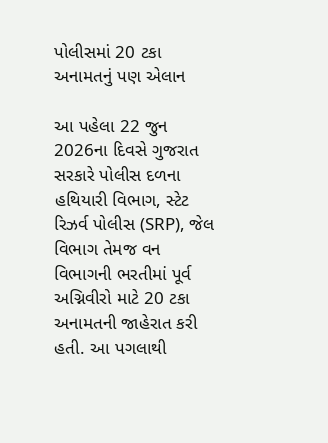પોલીસમાં 20 ટકા અનામતનું પણ એલાન

આ પહેલા 22 જુન 2026ના દિવસે ગુજરાત સરકારે પોલીસ દળના હથિયારી વિભાગ, સ્ટેટ રિઝર્વ પોલીસ (SRP), જેલ વિભાગ તેમજ વન વિભાગની ભરતીમાં પૂર્વ અગ્નિવીરો માટે 20 ટકા અનામતની જાહેરાત કરી હતી. આ પગલાથી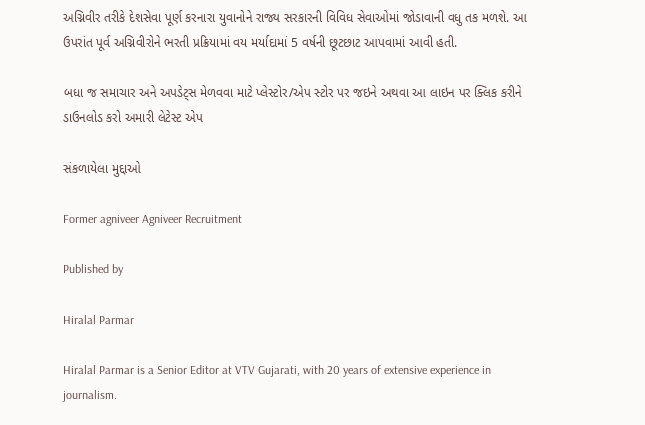અગ્નિવીર તરીકે દેશસેવા પૂર્ણ કરનારા યુવાનોને રાજ્ય સરકારની વિવિધ સેવાઓમાં જોડાવાની વધુ તક મળશે. આ ઉપરાંત પૂર્વ અગ્નિવીરોને ભરતી પ્રક્રિયામાં વય મર્યાદામાં 5 વર્ષની છૂટછાટ આપવામાં આવી હતી.

બધા જ સમાચાર અને અપડેટ્સ મેળવવા માટે પ્લેસ્ટોર/એપ સ્ટોર પર જઇને અથવા આ લાઇન પર ક્લિક કરીને ડાઉનલોડ કરો અમારી લેટેસ્ટ એપ

સંકળાયેલા મુદ્દાઓ

Former agniveer Agniveer Recruitment

Published by

Hiralal Parmar

Hiralal Parmar is a Senior Editor at VTV Gujarati, with 20 years of extensive experience in journalism.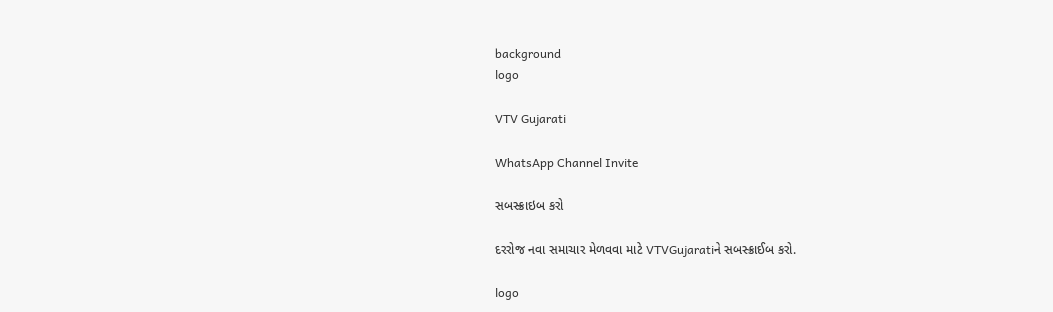background
logo

VTV Gujarati

WhatsApp Channel Invite

સબસ્ક્રાઇબ કરો

દરરોજ નવા સમાચાર મેળવવા માટે VTVGujaratiને સબસ્ક્રાઈબ કરો.

logo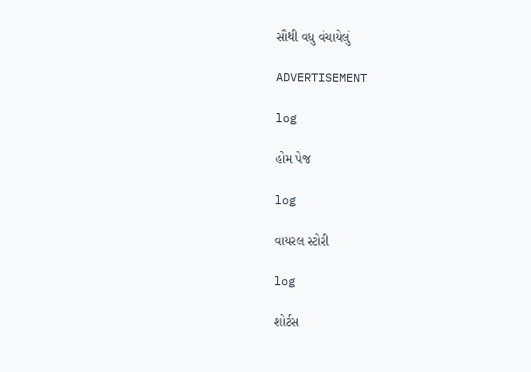સૌથી વધુ વંચાયેલું

ADVERTISEMENT

log

હોમ પેજ

log

વાયરલ સ્ટોરી

log

શોર્ટસ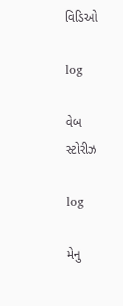વિડિઓ

log

વેબ સ્ટોરીઝ

log

મેનુ